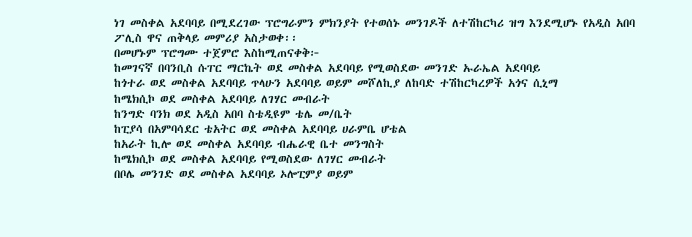ነገ መስቀል አደባባይ በሚደረገው ፕሮግራምን ምክንያት የተወሰኑ መንገዶች ለተሽከርካሪ ዝግ እንደሚሆኑ የአዲስ አበባ ፖሊስ ዋና ጠቅላይ መምሪያ አስታወቀ፡፡
በመሆኑም ፕሮግሙ ተጀምሮ እስከሚጠናቀቅ፦
ከመገናኛ በባንቢስ ሱፐር ማርኬት ወደ መስቀል አደባባይ የሚወስደው መንገድ ኡራኤል አደባባይ
ከጎተራ ወደ መስቀል አደባባይ ጥላሁን አደባባይ ወይም መሾለኪያ ለከባድ ተሽከርካረዎች አጎና ሲኒማ
ከሜክሲኮ ወደ መስቀል አደባባይ ለገሃር መብራት
ከንግድ ባንክ ወደ አዲስ አበባ ስቴዲዩም ቴሌ መ/ቤት
ከፒያሳ በአምባሳደር ቴአትር ወደ መስቀል አደባባይ ሀራምቤ ሆቴል
ከአራት ኪሎ ወደ መስቀል አደባባይ ብሔራዊ ቤተ መንግስት
ከሜክሲኮ ወደ መስቀል አደባባይ የሚወስደው ለገሃር መብራት
በቦሌ መንገድ ወደ መስቀል አደባባይ ኦሎፒምያ ወይም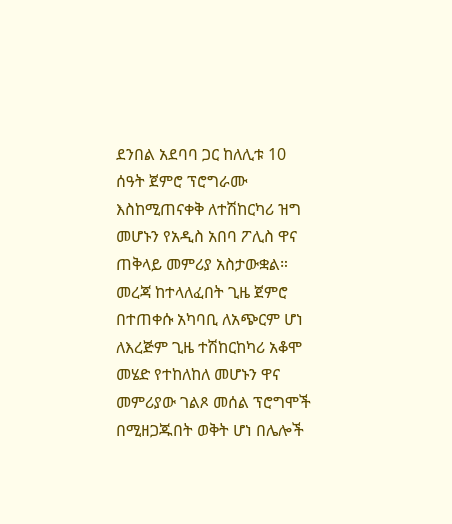ደንበል አደባባ ጋር ከለሊቱ 10 ሰዓት ጀምሮ ፕሮግራሙ እስከሚጠናቀቅ ለተሽከርካሪ ዝግ መሆኑን የአዲስ አበባ ፖሊስ ዋና ጠቅላይ መምሪያ አስታውቋል።
መረጃ ከተላለፈበት ጊዜ ጀምሮ በተጠቀሱ አካባቢ ለአጭርም ሆነ ለእረጅም ጊዜ ተሽከርከካሪ አቆሞ መሄድ የተከለከለ መሆኑን ዋና መምሪያው ገልጾ መሰል ፕሮግሞች በሚዘጋጁበት ወቅት ሆነ በሌሎች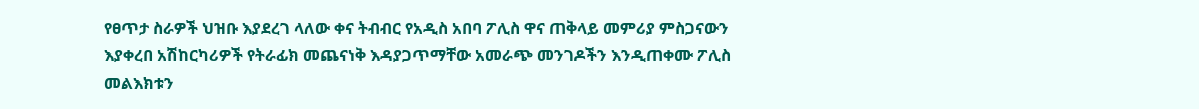የፀጥታ ስራዎች ህዝቡ እያደረገ ላለው ቀና ትብብር የአዲስ አበባ ፖሊስ ዋና ጠቅላይ መምሪያ ምስጋናውን እያቀረበ አሽከርካሪዎች የትራፊክ መጨናነቅ እዳያጋጥማቸው አመራጭ መንገዶችን እንዲጠቀሙ ፖሊስ መልእክቱን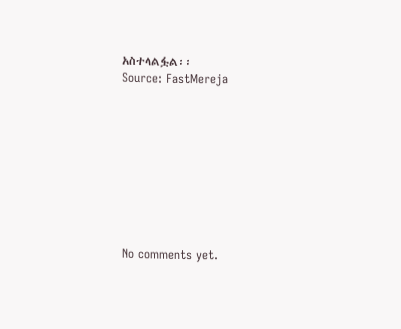አስተላልፏል፡፡
Source: FastMereja









No comments yet.